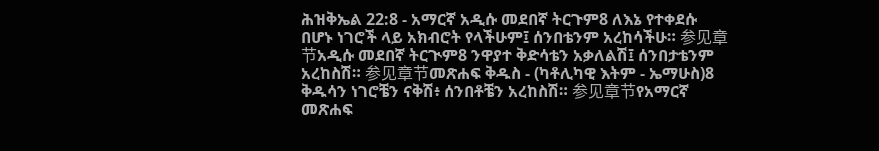ሕዝቅኤል 22:8 - አማርኛ አዲሱ መደበኛ ትርጉም8 ለእኔ የተቀደሱ በሆኑ ነገሮች ላይ አክብሮት የላችሁም፤ ሰንበቴንም አረከሳችሁ። 参见章节አዲሱ መደበኛ ትርጒም8 ንዋያተ ቅድሳቴን አቃለልሽ፤ ሰንበታቴንም አረከስሽ። 参见章节መጽሐፍ ቅዱስ - (ካቶሊካዊ እትም - ኤማሁስ)8 ቅዱሳን ነገሮቼን ናቅሽ፥ ሰንበቶቼን አረከስሽ። 参见章节የአማርኛ መጽሐፍ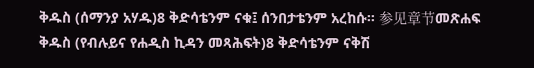ቅዱስ (ሰማንያ አሃዱ)8 ቅድሳቴንም ናቁ፤ ሰንበታቴንም አረከሱ። 参见章节መጽሐፍ ቅዱስ (የብሉይና የሐዲስ ኪዳን መጻሕፍት)8 ቅድሳቴንም ናቅሽ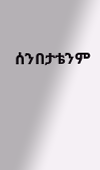ሰንበታቴንም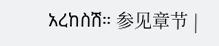አረከስሽ። 参见章节 |